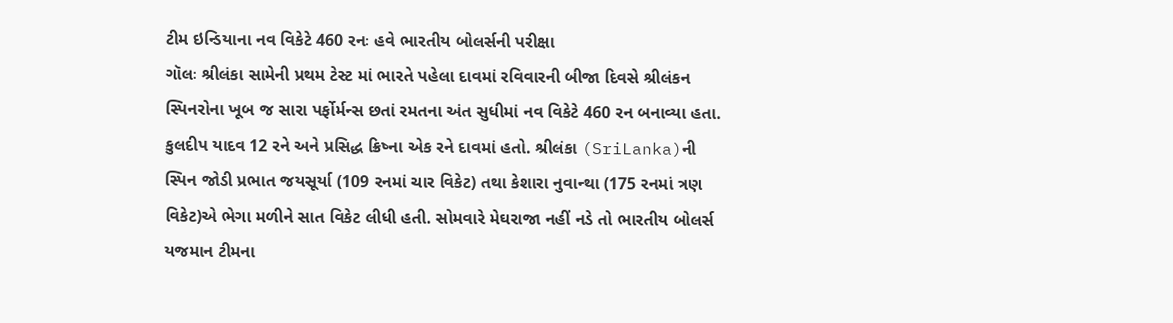ટીમ ઇન્ડિયાના નવ વિકેટે 460 રનઃ હવે ભારતીય બોલર્સની પરીક્ષા
ગૉલઃ શ્રીલંકા સામેની પ્રથમ ટેસ્ટ માં ભારતે પહેલા દાવમાં રવિવારની બીજા દિવસે શ્રીલંકન સ્પિનરોના ખૂબ જ સારા પર્ફોર્મન્સ છતાં રમતના અંત સુધીમાં નવ વિકેટે 460 રન બનાવ્યા હતા. કુલદીપ યાદવ 12 રને અને પ્રસિદ્ધ ક્રિષ્ના એક રને દાવમાં હતો. શ્રીલંકા (SriLanka)ની સ્પિન જોડી પ્રભાત જયસૂર્યા (109 રનમાં ચાર વિકેટ) તથા કેશારા નુવાન્થા (175 રનમાં ત્રણ વિકેટ)એ ભેગા મળીને સાત વિકેટ લીધી હતી. સોમવારે મેઘરાજા નહીં નડે તો ભારતીય બોલર્સ યજમાન ટીમના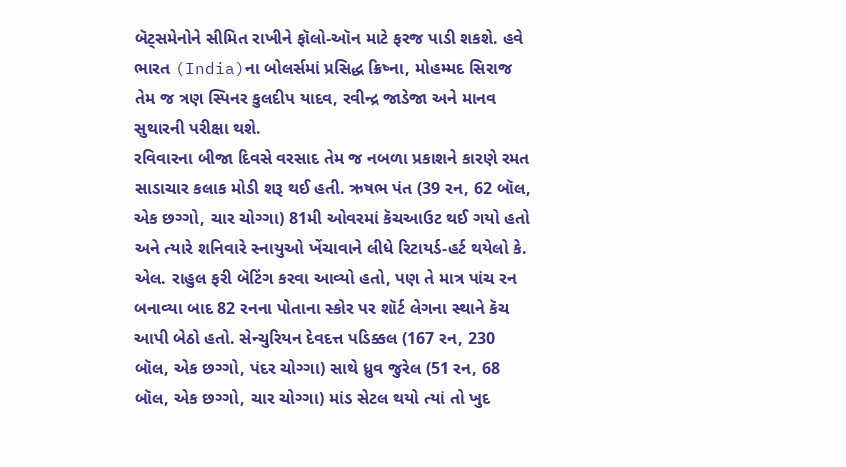બૅટ્સમેનોને સીમિત રાખીને ફૉલો-ઑન માટે ફરજ પાડી શકશે. હવે ભારત (India)ના બોલર્સમાં પ્રસિદ્ધ ક્રિષ્ના, મોહમ્મદ સિરાજ તેમ જ ત્રણ સ્પિનર કુલદીપ યાદવ, રવીન્દ્ર જાડેજા અને માનવ સુથારની પરીક્ષા થશે.
રવિવારના બીજા દિવસે વરસાદ તેમ જ નબળા પ્રકાશને કારણે રમત સાડાચાર કલાક મોડી શરૂ થઈ હતી. ઋષભ પંત (39 રન, 62 બૉલ, એક છગ્ગો, ચાર ચોગ્ગા) 81મી ઓવરમાં કૅચઆઉટ થઈ ગયો હતો અને ત્યારે શનિવારે સ્નાયુઓ ખેંચાવાને લીધે રિટાયર્ડ-હર્ટ થયેલો કે. એલ. રાહુલ ફરી બૅટિંગ કરવા આવ્યો હતો, પણ તે માત્ર પાંચ રન બનાવ્યા બાદ 82 રનના પોતાના સ્કોર પર શૉર્ટ લેગના સ્થાને કૅચ આપી બેઠો હતો. સેન્ચુરિયન દેવદત્ત પડિક્કલ (167 રન, 230 બૉલ, એક છગ્ગો, પંદર ચોગ્ગા) સાથે ધ્રુવ જુરેલ (51 રન, 68 બૉલ, એક છગ્ગો, ચાર ચોગ્ગા) માંડ સેટલ થયો ત્યાં તો ખુદ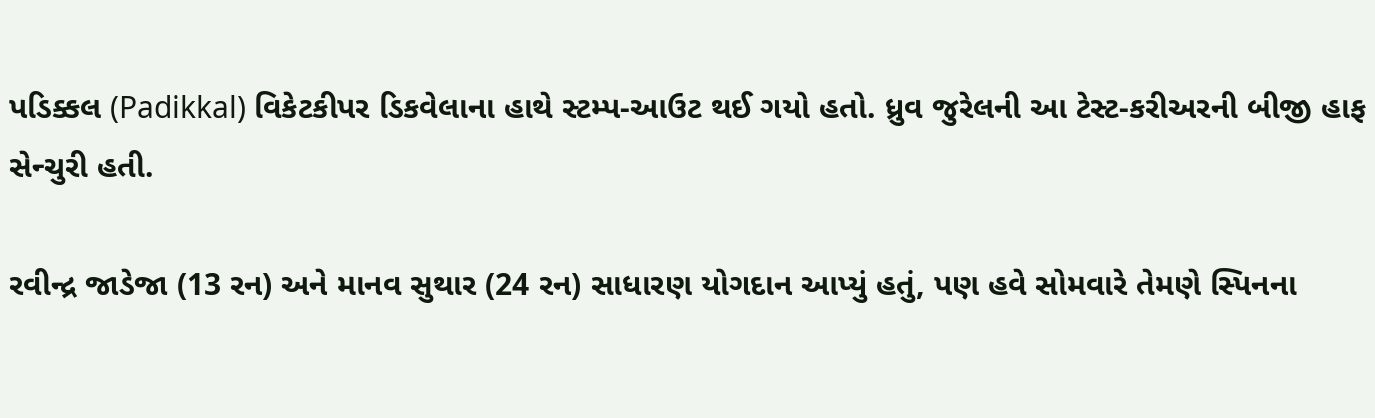પડિક્કલ (Padikkal) વિકેટકીપર ડિકવેલાના હાથે સ્ટમ્પ-આઉટ થઈ ગયો હતો. ધ્રુવ જુરેલની આ ટેસ્ટ-કરીઅરની બીજી હાફ સેન્ચુરી હતી.

રવીન્દ્ર જાડેજા (13 રન) અને માનવ સુથાર (24 રન) સાધારણ યોગદાન આપ્યું હતું, પણ હવે સોમવારે તેમણે સ્પિનના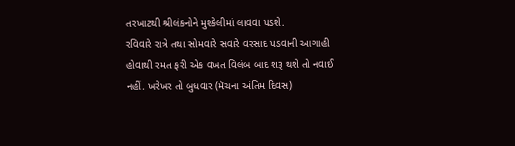તરખાટથી શ્રીલંકનોને મુશ્કેલીમાં લાવવા પડશે.
રવિવારે રાત્રે તથા સોમવારે સવારે વરસાદ પડવાની આગાહી હોવાથી રમત ફરી એક વખત વિલંબ બાદ શરૂ થશે તો નવાઈ નહીં. ખરેખર તો બુધવાર (મૅચના અંતિમ દિવસ)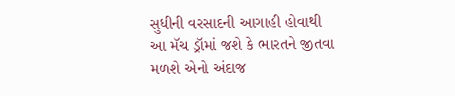સુધીની વરસાદની આગાહી હોવાથી આ મૅચ ડ્રૉમાં જશે કે ભારતને જીતવા મળશે એનો અંદાજ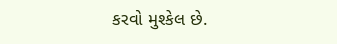કરવો મુશ્કેલ છે.